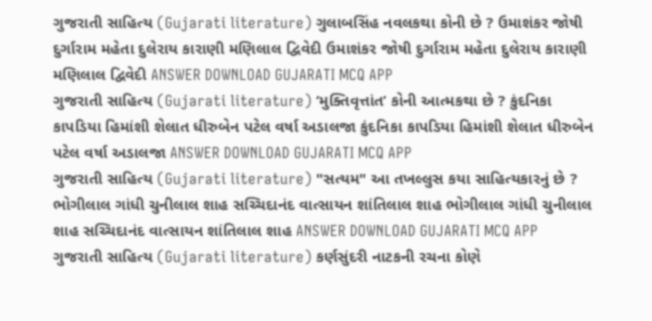ગુજરાતી સાહિત્ય (Gujarati literature) ગુલાબસિંહ નવલકથા કોની છે ? ઉમાશંકર જોષી દુર્ગારામ મહેતા દુલેરાય કારાણી મણિલાલ દ્વિવેદી ઉમાશંકર જોષી દુર્ગારામ મહેતા દુલેરાય કારાણી મણિલાલ દ્વિવેદી ANSWER DOWNLOAD GUJARATI MCQ APP
ગુજરાતી સાહિત્ય (Gujarati literature) ‘મુક્તિવૃત્તાંત’ કોની આત્મકથા છે ? કુંદનિકા કાપડિયા હિમાંશી શેલાત ધીરુબેન પટેલ વર્ષા અડાલજા કુંદનિકા કાપડિયા હિમાંશી શેલાત ધીરુબેન પટેલ વર્ષા અડાલજા ANSWER DOWNLOAD GUJARATI MCQ APP
ગુજરાતી સાહિત્ય (Gujarati literature) "સત્યમ" આ તખલ્લુસ કયા સાહિત્યકારનું છે ? ભોગીલાલ ગાંધી ચુનીલાલ શાહ સચ્ચિદાનંદ વાત્સાયન શાંતિલાલ શાહ ભોગીલાલ ગાંધી ચુનીલાલ શાહ સચ્ચિદાનંદ વાત્સાયન શાંતિલાલ શાહ ANSWER DOWNLOAD GUJARATI MCQ APP
ગુજરાતી સાહિત્ય (Gujarati literature) કર્ણસુંદરી નાટકની રચના કોણે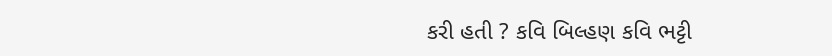કરી હતી ? કવિ બિલ્હણ કવિ ભટ્ટી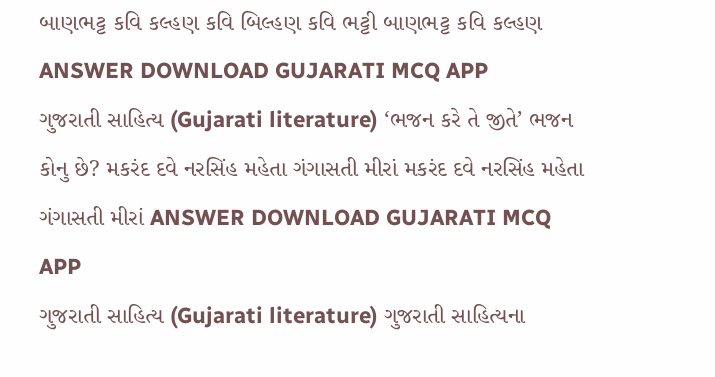બાણભટ્ટ કવિ કલ્હણ કવિ બિલ્હણ કવિ ભટ્ટી બાણભટ્ટ કવિ કલ્હણ ANSWER DOWNLOAD GUJARATI MCQ APP
ગુજરાતી સાહિત્ય (Gujarati literature) ‘ભજન કરે તે જીતે’ ભજન કોનુ છે? મકરંદ દવે નરસિંહ મહેતા ગંગાસતી મીરાં મકરંદ દવે નરસિંહ મહેતા ગંગાસતી મીરાં ANSWER DOWNLOAD GUJARATI MCQ APP
ગુજરાતી સાહિત્ય (Gujarati literature) ગુજરાતી સાહિત્યના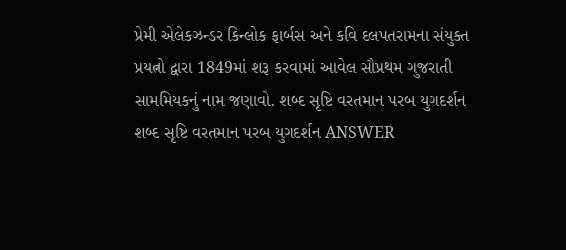પ્રેમી એલેકઝન્ડર કિન્લોક ફાર્બસ અને કવિ દલપતરામના સંયુક્ત પ્રયત્નો દ્વારા 1849માં શરૂ કરવામાં આવેલ સૌપ્રથમ ગુજરાતી સામમિયકનું નામ જણાવો. શબ્દ સૃષ્ટિ વરતમાન પરબ યુગદર્શન શબ્દ સૃષ્ટિ વરતમાન પરબ યુગદર્શન ANSWER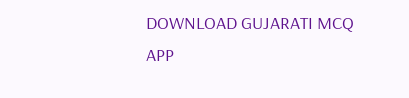DOWNLOAD GUJARATI MCQ APP